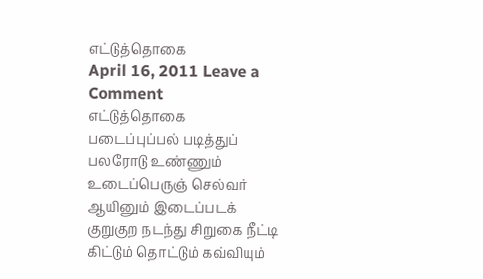எட்டுத்தொகை
April 16, 2011 Leave a Comment
எட்டுத்தொகை
படைப்புப்பல் படித்துப் பலரோடு உண்ணும்
உடைப்பெருஞ் செல்வர் ஆயினும் இடைப்படக்
குறுகுற நடந்து சிறுகை நீட்டி
கிட்டும் தொட்டும் கவ்வியும்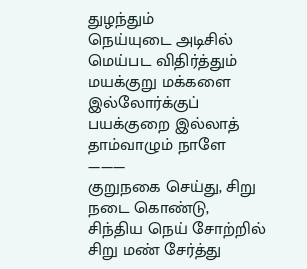துழந்தும்
நெய்யுடை அடிசில் மெய்பட விதிர்த்தும்
மயக்குறு மக்களை இல்லோர்க்குப்
பயக்குறை இல்லாத் தாம்வாழும் நாளே
———
குறுநகை செய்து, சிறு நடை கொண்டு,
சிந்திய நெய் சோற்றில் சிறு மண் சேர்த்து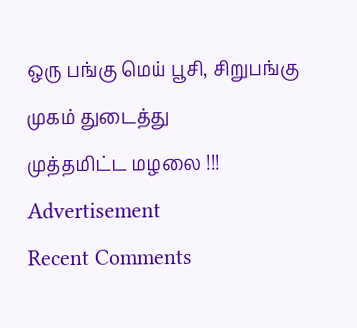ஒரு பங்கு மெய் பூசி, சிறுபங்கு முகம் துடைத்து
முத்தமிட்ட மழலை !!!
Advertisement
Recent Comments